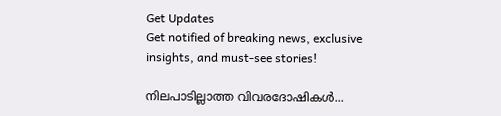Get Updates
Get notified of breaking news, exclusive insights, and must-see stories!

നിലപാടില്ലാത്ത വിവരദോഷികള്‍...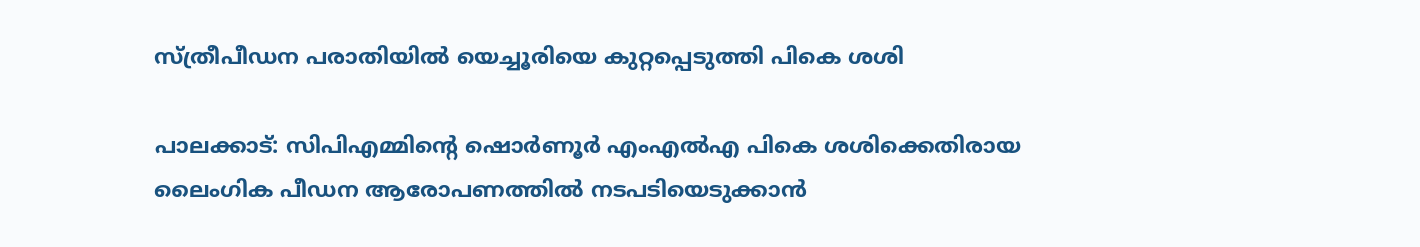സ്ത്രീപീഡന പരാതിയില്‍ യെച്ചൂരിയെ കുറ്റപ്പെടുത്തി പികെ ശശി

പാലക്കാട്: സിപിഎമ്മിന്റെ ഷൊര്‍ണൂര്‍ എംഎല്‍എ പികെ ശശിക്കെതിരായ ലൈംഗിക പീഡന ആരോപണത്തില്‍ നടപടിയെടുക്കാന്‍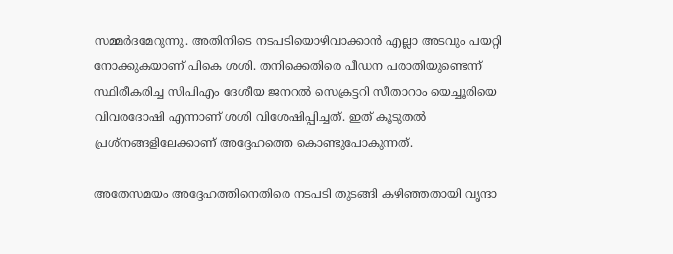സമ്മര്‍ദമേറുന്നു. അതിനിടെ നടപടിയൊഴിവാക്കാന്‍ എല്ലാ അടവും പയറ്റി നോക്കുകയാണ് പികെ ശശി. തനിക്കെതിരെ പീഡന പരാതിയുണ്ടെന്ന് സ്ഥിരീകരിച്ച സിപിഎം ദേശീയ ജനറല്‍ സെക്രട്ടറി സീതാറാം യെച്ചൂരിയെ വിവരദോഷി എന്നാണ് ശശി വിശേഷിപ്പിച്ചത്. ഇത് കൂടുതല്‍ പ്രശ്‌നങ്ങളിലേക്കാണ് അദ്ദേഹത്തെ കൊണ്ടുപോകുന്നത്.

അതേസമയം അദ്ദേഹത്തിനെതിരെ നടപടി തുടങ്ങി കഴിഞ്ഞതായി വൃന്ദാ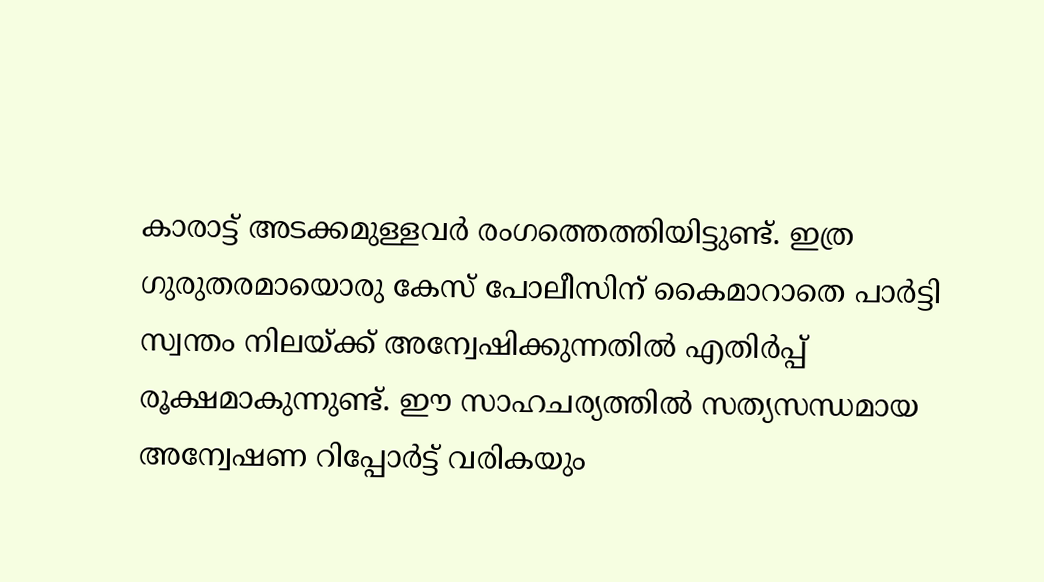കാരാട്ട് അടക്കമുള്ളവര്‍ രംഗത്തെത്തിയിട്ടുണ്ട്. ഇത്ര ഗുരുതരമായൊരു കേസ് പോലീസിന് കൈമാറാതെ പാര്‍ട്ടി സ്വന്തം നിലയ്ക്ക് അന്വേഷിക്കുന്നതില്‍ എതിര്‍പ്പ് രൂക്ഷമാകുന്നുണ്ട്. ഈ സാഹചര്യത്തില്‍ സത്യസന്ധമായ അന്വേഷണ റിപ്പോര്‍ട്ട് വരികയും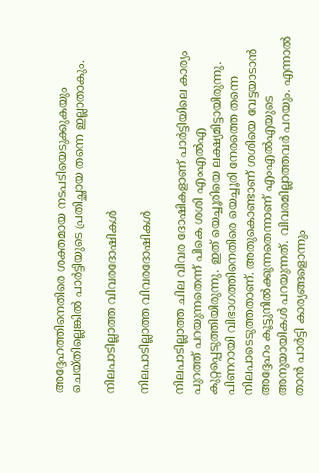അദ്ദേഹത്തിനെതിരെ ശക്തമായ നടപടിയെടുക്കുകയും ചെയ്തില്ലെങ്കില്‍ പാര്‍ട്ടിയുടെ പ്രതിച്ഛായ തന്നെ ഇല്ലാതാകും.

നിലപാടില്ലാത്ത വിവരദോഷികള്‍

നിലപാടില്ലാത്ത വിവരദോഷികള്‍

നിലപാടില്ലാത്ത ചില വിവര ദോഷികളാണ് പാര്‍ട്ടിയിലെ കാര്യം പുറത്ത് പറയുന്നതെന്ന് പികെ ശശി എംഎല്‍എ കുറ്റപ്പെടുത്തിയിരുന്നു. ഇത് യെച്ചൂരിയെ ലക്ഷ്യമിട്ടായിരുന്നു. പിണറായി വിഭാഗത്തിനെതിരെ യെച്ചൂരി നേരത്തെ തന്നെ നിലപാടെടുത്തതാണ്. അതുകൊണ്ടാണ് ശശിയെ വേട്ടയാടാന്‍ അദ്ദേഹം കൂട്ടുനില്‍ക്കുന്നതെന്നാണ് എംഎല്‍എയുടെ അനുയായികള്‍ പറയുന്നത്. വിവരമില്ലാത്തവര്‍ പറയും. എന്നാല്‍ താന്‍ പാര്‍ട്ടി കാര്യങ്ങളൊന്നും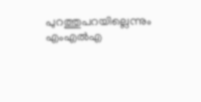പുറത്തുപറയില്ലെന്നും എംഎല്‍എ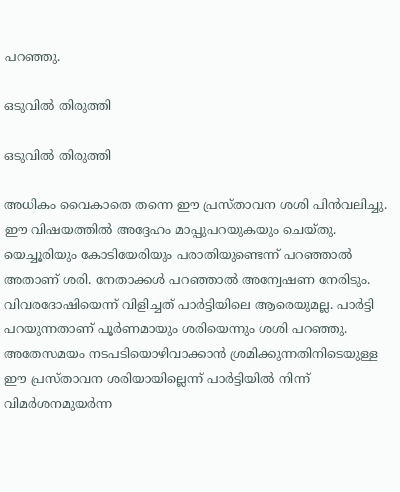പറഞ്ഞു.

ഒടുവില്‍ തിരുത്തി

ഒടുവില്‍ തിരുത്തി

അധികം വൈകാതെ തന്നെ ഈ പ്രസ്താവന ശശി പിന്‍വലിച്ചു. ഈ വിഷയത്തില്‍ അദ്ദേഹം മാപ്പുപറയുകയും ചെയ്തു. യെച്ചൂരിയും കോടിയേരിയും പരാതിയുണ്ടെന്ന് പറഞ്ഞാല്‍ അതാണ് ശരി. നേതാക്കള്‍ പറഞ്ഞാല്‍ അന്വേഷണ നേരിടും. വിവരദോഷിയെന്ന് വിളിച്ചത് പാര്‍ട്ടിയിലെ ആരെയുമല്ല. പാര്‍ട്ടി പറയുന്നതാണ് പൂര്‍ണമായും ശരിയെന്നും ശശി പറഞ്ഞു. അതേസമയം നടപടിയൊഴിവാക്കാന്‍ ശ്രമിക്കുന്നതിനിടെയുള്ള ഈ പ്രസ്താവന ശരിയായില്ലെന്ന് പാര്‍ട്ടിയില്‍ നിന്ന് വിമര്‍ശനമുയര്‍ന്ന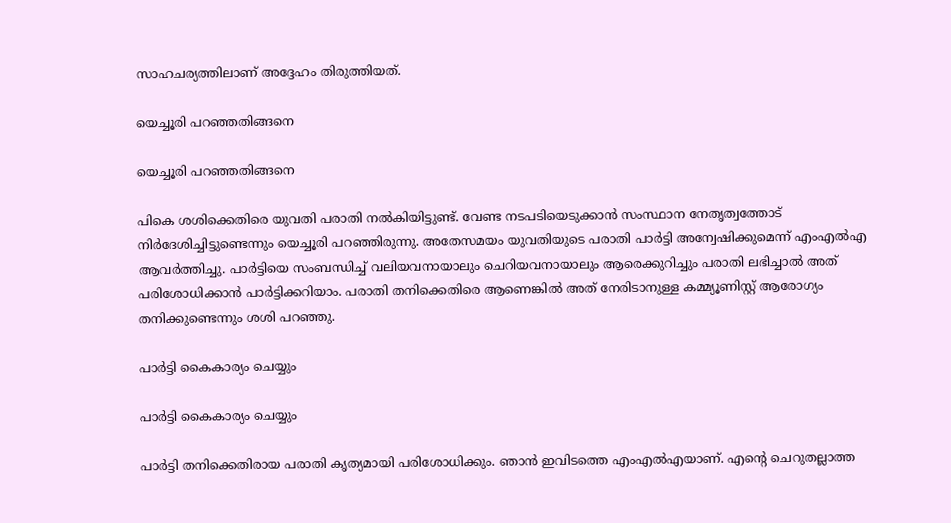സാഹചര്യത്തിലാണ് അദ്ദേഹം തിരുത്തിയത്.

യെച്ചൂരി പറഞ്ഞതിങ്ങനെ

യെച്ചൂരി പറഞ്ഞതിങ്ങനെ

പികെ ശശിക്കെതിരെ യുവതി പരാതി നല്‍കിയിട്ടുണ്ട്. വേണ്ട നടപടിയെടുക്കാന്‍ സംസ്ഥാന നേതൃത്വത്തോട് നിര്‍ദേശിച്ചിട്ടുണ്ടെന്നും യെച്ചൂരി പറഞ്ഞിരുന്നു. അതേസമയം യുവതിയുടെ പരാതി പാര്‍ട്ടി അന്വേഷിക്കുമെന്ന് എംഎല്‍എ ആവര്‍ത്തിച്ചു. പാര്‍ട്ടിയെ സംബന്ധിച്ച് വലിയവനായാലും ചെറിയവനായാലും ആരെക്കുറിച്ചും പരാതി ലഭിച്ചാല്‍ അത് പരിശോധിക്കാന്‍ പാര്‍ട്ടിക്കറിയാം. പരാതി തനിക്കെതിരെ ആണെങ്കില്‍ അത് നേരിടാനുള്ള കമ്മ്യൂണിസ്റ്റ് ആരോഗ്യം തനിക്കുണ്ടെന്നും ശശി പറഞ്ഞു.

പാര്‍ട്ടി കൈകാര്യം ചെയ്യും

പാര്‍ട്ടി കൈകാര്യം ചെയ്യും

പാര്‍ട്ടി തനിക്കെതിരായ പരാതി കൃത്യമായി പരിശോധിക്കും. ഞാന്‍ ഇവിടത്തെ എംഎല്‍എയാണ്. എന്റെ ചെറുതല്ലാത്ത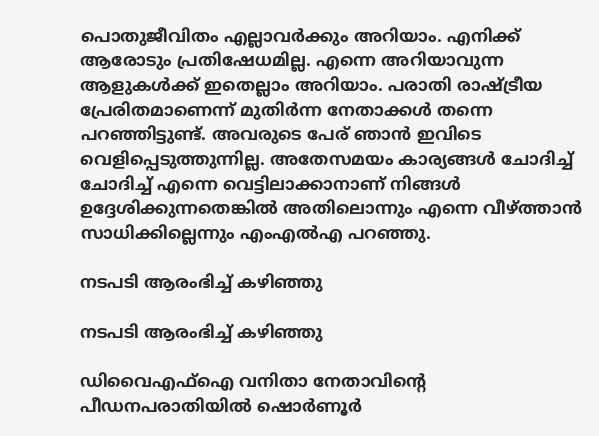പൊതുജീവിതം എല്ലാവര്‍ക്കും അറിയാം. എനിക്ക് ആരോടും പ്രതിഷേധമില്ല. എന്നെ അറിയാവുന്ന ആളുകള്‍ക്ക് ഇതെല്ലാം അറിയാം. പരാതി രാഷ്ട്രീയ പ്രേരിതമാണെന്ന് മുതിര്‍ന്ന നേതാക്കള്‍ തന്നെ പറഞ്ഞിട്ടുണ്ട്. അവരുടെ പേര് ഞാന്‍ ഇവിടെ വെളിപ്പെടുത്തുന്നില്ല. അതേസമയം കാര്യങ്ങള്‍ ചോദിച്ച് ചോദിച്ച് എന്നെ വെട്ടിലാക്കാനാണ് നിങ്ങള്‍ ഉദ്ദേശിക്കുന്നതെങ്കില്‍ അതിലൊന്നും എന്നെ വീഴ്ത്താന്‍ സാധിക്കില്ലെന്നും എംഎല്‍എ പറഞ്ഞു.

നടപടി ആരംഭിച്ച് കഴിഞ്ഞു

നടപടി ആരംഭിച്ച് കഴിഞ്ഞു

ഡിവൈഎഫ്‌ഐ വനിതാ നേതാവിന്റെ പീഡനപരാതിയില്‍ ഷൊര്‍ണൂര്‍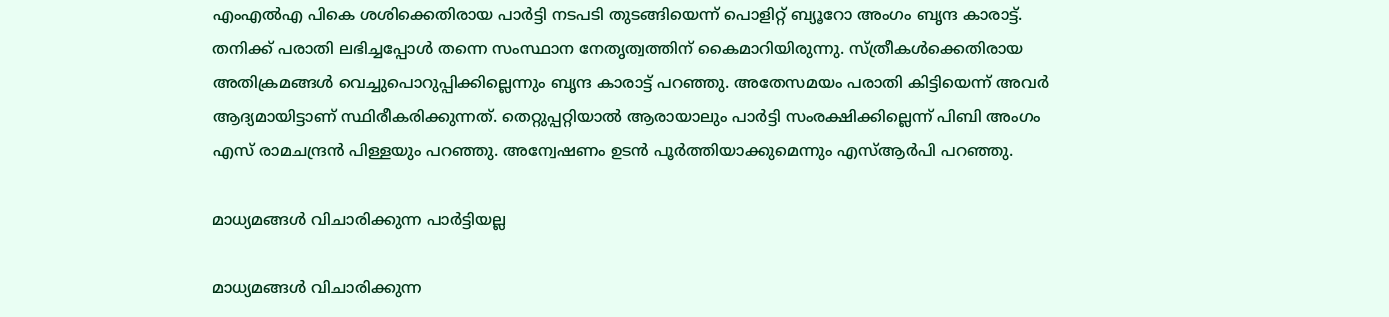എംഎല്‍എ പികെ ശശിക്കെതിരായ പാര്‍ട്ടി നടപടി തുടങ്ങിയെന്ന് പൊളിറ്റ് ബ്യൂറോ അംഗം ബൃന്ദ കാരാട്ട്. തനിക്ക് പരാതി ലഭിച്ചപ്പോള്‍ തന്നെ സംസ്ഥാന നേതൃത്വത്തിന് കൈമാറിയിരുന്നു. സ്ത്രീകള്‍ക്കെതിരായ അതിക്രമങ്ങള്‍ വെച്ചുപൊറുപ്പിക്കില്ലെന്നും ബൃന്ദ കാരാട്ട് പറഞ്ഞു. അതേസമയം പരാതി കിട്ടിയെന്ന് അവര്‍ ആദ്യമായിട്ടാണ് സ്ഥിരീകരിക്കുന്നത്. തെറ്റുപ്പറ്റിയാല്‍ ആരായാലും പാര്‍ട്ടി സംരക്ഷിക്കില്ലെന്ന് പിബി അംഗം എസ് രാമചന്ദ്രന്‍ പിള്ളയും പറഞ്ഞു. അന്വേഷണം ഉടന്‍ പൂര്‍ത്തിയാക്കുമെന്നും എസ്ആര്‍പി പറഞ്ഞു.

മാധ്യമങ്ങള്‍ വിചാരിക്കുന്ന പാര്‍ട്ടിയല്ല

മാധ്യമങ്ങള്‍ വിചാരിക്കുന്ന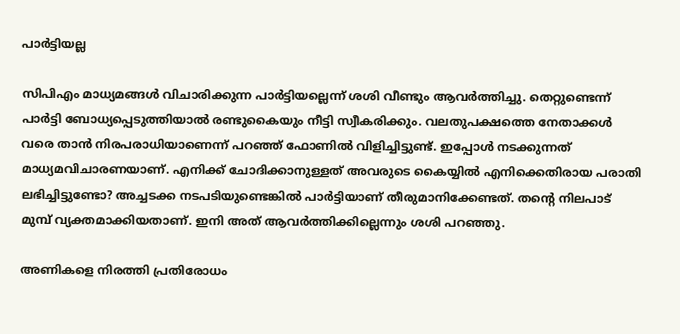പാര്‍ട്ടിയല്ല

സിപിഎം മാധ്യമങ്ങള്‍ വിചാരിക്കുന്ന പാര്‍ട്ടിയല്ലെന്ന് ശശി വീണ്ടും ആവര്‍ത്തിച്ചു. തെറ്റുണ്ടെന്ന് പാര്‍ട്ടി ബോധ്യപ്പെടുത്തിയാല്‍ രണ്ടുകൈയും നീട്ടി സ്വീകരിക്കും. വലതുപക്ഷത്തെ നേതാക്കള്‍ വരെ താന്‍ നിരപരാധിയാണെന്ന് പറഞ്ഞ് ഫോണില്‍ വിളിച്ചിട്ടുണ്ട്. ഇപ്പോള്‍ നടക്കുന്നത് മാധ്യമവിചാരണയാണ്. എനിക്ക് ചോദിക്കാനുള്ളത് അവരുടെ കൈയ്യില്‍ എനിക്കെതിരായ പരാതി ലഭിച്ചിട്ടുണ്ടോ? അച്ചടക്ക നടപടിയുണ്ടെങ്കില്‍ പാര്‍ട്ടിയാണ് തീരുമാനിക്കേണ്ടത്. തന്റെ നിലപാട് മുമ്പ് വ്യക്തമാക്കിയതാണ്. ഇനി അത് ആവര്‍ത്തിക്കില്ലെന്നും ശശി പറഞ്ഞു.

അണികളെ നിരത്തി പ്രതിരോധം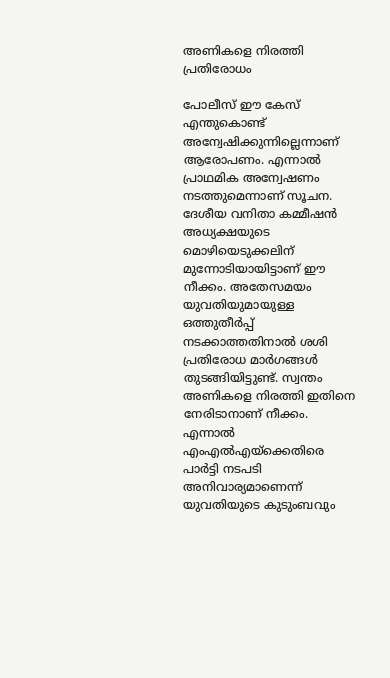അണികളെ നിരത്തി പ്രതിരോധം

പോലീസ് ഈ കേസ് എന്തുകൊണ്ട് അന്വേഷിക്കുന്നില്ലെന്നാണ് ആരോപണം. എന്നാല്‍ പ്രാഥമിക അന്വേഷണം നടത്തുമെന്നാണ് സൂചന. ദേശീയ വനിതാ കമ്മീഷന്‍ അധ്യക്ഷയുടെ മൊഴിയെടുക്കലിന് മുന്നോടിയായിട്ടാണ് ഈ നീക്കം. അതേസമയം യുവതിയുമായുള്ള ഒത്തുതീര്‍പ്പ് നടക്കാത്തതിനാല്‍ ശശി പ്രതിരോധ മാര്‍ഗങ്ങള്‍ തുടങ്ങിയിട്ടുണ്ട്. സ്വന്തം അണികളെ നിരത്തി ഇതിനെ നേരിടാനാണ് നീക്കം. എന്നാല്‍ എംഎല്‍എയ്‌ക്കെതിരെ പാര്‍ട്ടി നടപടി അനിവാര്യമാണെന്ന് യുവതിയുടെ കുടുംബവും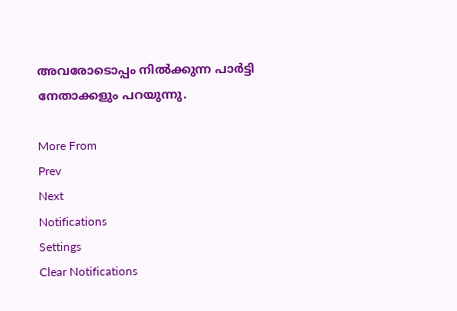അവരോടൊപ്പം നില്‍ക്കുന്ന പാര്‍ട്ടി നേതാക്കളും പറയുന്നു.

More From
Prev
Next
Notifications
Settings
Clear Notifications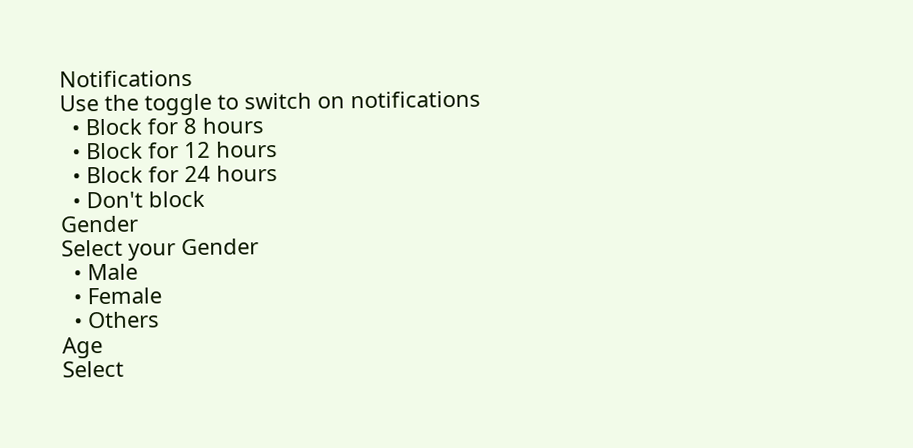Notifications
Use the toggle to switch on notifications
  • Block for 8 hours
  • Block for 12 hours
  • Block for 24 hours
  • Don't block
Gender
Select your Gender
  • Male
  • Female
  • Others
Age
Select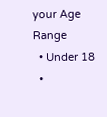your Age Range
  • Under 18
  •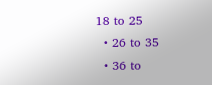18 to 25
  • 26 to 35
  • 36 to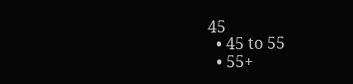45
  • 45 to 55
  • 55+